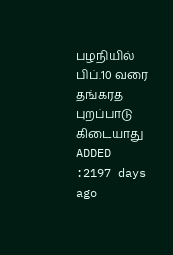பழநியில் பிப்.10 வரை தங்கரத புறப்பாடு கிடையாது
ADDED :2197 days ago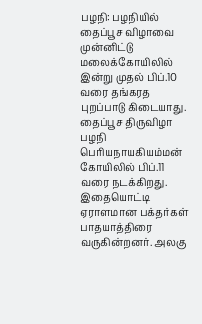பழநி: பழநியில் தைப்பூச விழாவை முன்னிட்டு மலைக்கோயிலில் இன்று முதல் பிப்.10 வரை தங்கரத புறப்பாடு கிடையாது. தைப்பூச திருவிழா பழநி பெரியநாயகியம்மன் கோயிலில் பிப்.11 வரை நடக்கிறது. இதையொட்டி ஏராளமான பக்தர்கள் பாதயாத்திரை வருகின்றனர். அலகு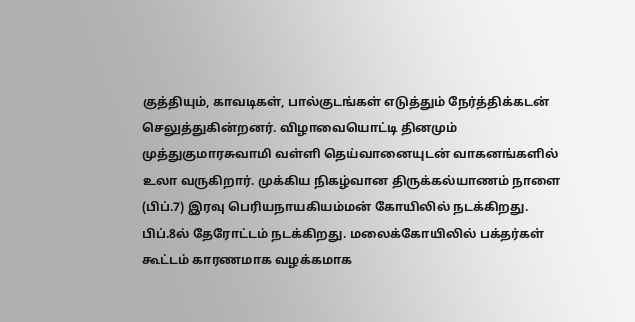குத்தியும், காவடிகள், பால்குடங்கள் எடுத்தும் நேர்த்திக்கடன் செலுத்துகின்றனர். விழாவையொட்டி தினமும் முத்துகுமாரசுவாமி வள்ளி தெய்வானையுடன் வாகனங்களில் உலா வருகிறார். முக்கிய நிகழ்வான திருக்கல்யாணம் நாளை (பிப்.7) இரவு பெரியநாயகியம்மன் கோயிலில் நடக்கிறது. பிப்.8ல் தேரோட்டம் நடக்கிறது. மலைக்கோயிலில் பக்தர்கள் கூட்டம் காரணமாக வழக்கமாக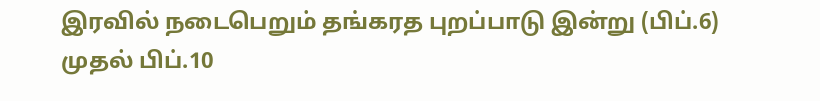இரவில் நடைபெறும் தங்கரத புறப்பாடு இன்று (பிப்.6) முதல் பிப்.10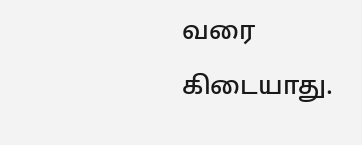வரை கிடையாது.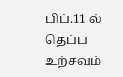பிப்.11 ல் தெப்ப உற்சவம்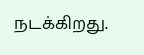நடக்கிறது.